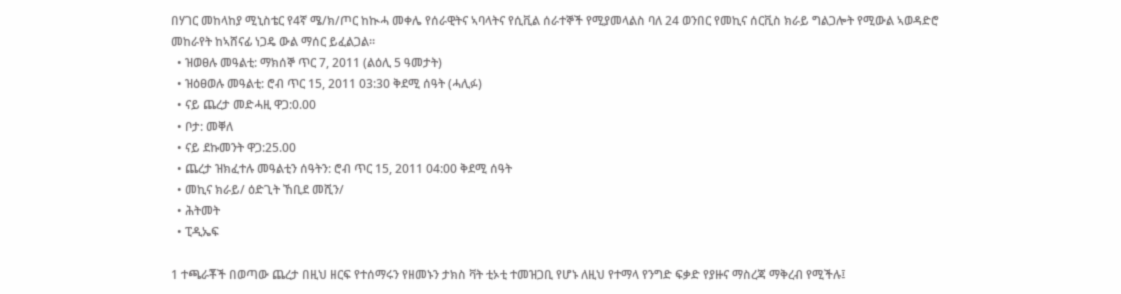በሃገር መከላከያ ሚኒስቴር የ4ኛ ሜ/ክ/ጦር ከኲሓ መቀሌ የሰራዊትና ኣባላትና የሲቪል ሰራተኞች የሚያመላልስ ባለ 24 ወንበር የመኪና ሰርቪስ ክራይ ግልጋሎት የሚውል ኣወዳድሮ መከራየት ከኣሸናፊ ነጋዴ ውል ማሰር ይፈልጋል።
  • ዝወፀሉ መዓልቲ: ማክሰኞ ጥር 7, 2011 (ልዕሊ 5 ዓመታት)
  • ዝዕፀወሉ መዓልቲ: ሮብ ጥር 15, 2011 03:30 ቅደሚ ሰዓት (ሓሊፉ)
  • ናይ ጨረታ መድሓዚ ዋጋ:0.00
  • ቦታ: መቐለ
  • ናይ ደኩመንት ዋጋ:25.00
  • ጨረታ ዝክፈተሉ መዓልቲን ሰዓትን: ሮብ ጥር 15, 2011 04:00 ቅደሚ ሰዓት
  • መኪና ክራይ/ ዕድጊት ኸቢደ መሺን/
  • ሕትመት
  • ፒዲኤፍ

1 ተጫራቾች በወጣው ጨረታ በዚህ ዘርፍ የተሰማሩን የዘመኑን ታክስ ቫት ቲኦቲ ተመዝጋቢ የሆኑ ለዚህ የተማላ የንግድ ፍቃድ የያዙና ማስረጃ ማቅረብ የሚችሉ፤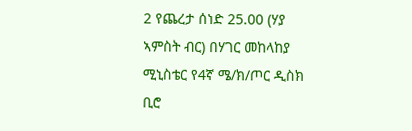2 የጨረታ ሰነድ 25.00 (ሃያ ኣምስት ብር) በሃገር መከላከያ ሚኒስቴር የ4ኛ ሜ/ክ/ጦር ዲስክ ቢሮ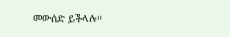መውሰድ ይችላሉ።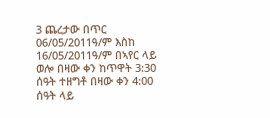3 ጨረታው በጥር 06/05/2011ዓ/ም እስከ 16/05/2011ዓ/ም በኣየር ላይ ወሎ በዛው ቀን ከጥዋት 3:30 ሰዓት ተዘግቶ በዛው ቀን 4:00 ሰዓት ላይ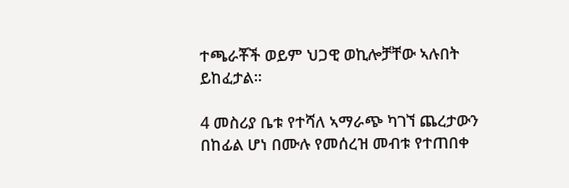ተጫራቾች ወይም ህጋዊ ወኪሎቻቸው ኣሉበት ይከፈታል።

4 መስሪያ ቤቱ የተሻለ ኣማራጭ ካገኘ ጨረታውን በከፊል ሆነ በሙሉ የመሰረዝ መብቱ የተጠበቀ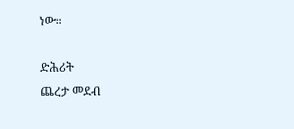ነው።

ድሕሪት
ጨረታ መደብ